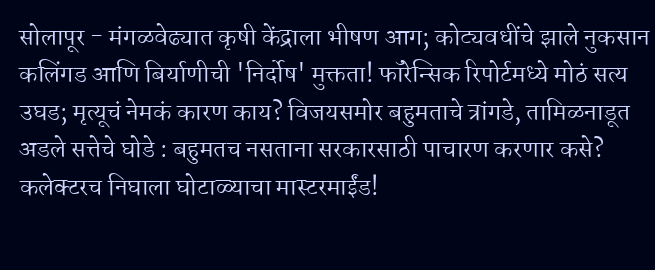सोलापूर - मंगळवेढ्यात कृषी केंद्राला भीषण आग; कोट्यवधींचे झाले नुकसान कलिंगड आणि बिर्याणीची 'निर्दोष' मुक्तता! फॉरेन्सिक रिपोर्टमध्ये मोठं सत्य उघड; मृत्यूचं नेमकं कारण काय? विजयसमोर बहुमताचे त्रांगडे, तामिळनाडूत अडले सत्तेचे घोडे : बहुमतच नसताना सरकारसाठी पाचारण करणार कसे? कलेक्टरच निघाला घोटाळ्याचा मास्टरमाईंड!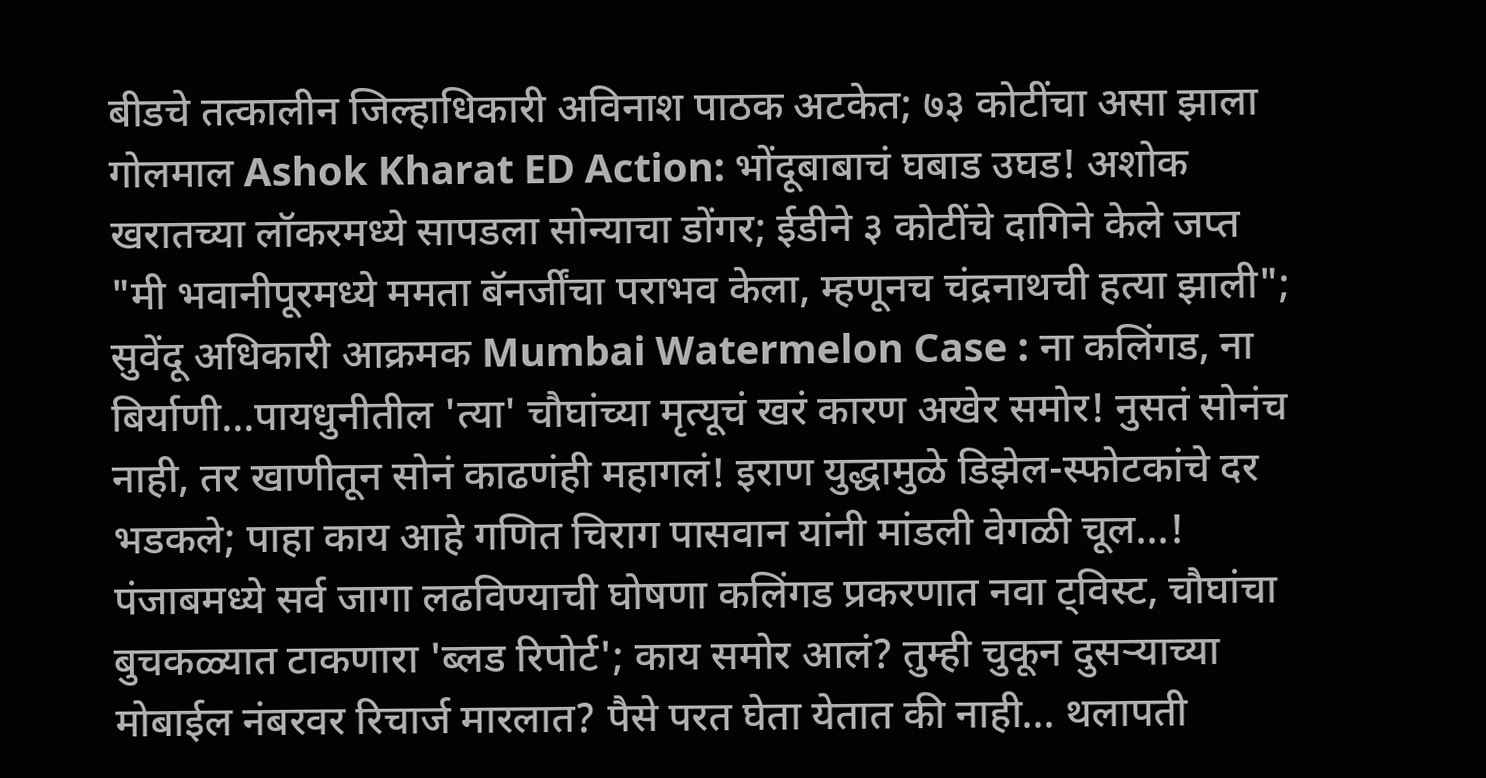बीडचे तत्कालीन जिल्हाधिकारी अविनाश पाठक अटकेत; ७३ कोटींचा असा झाला गोलमाल Ashok Kharat ED Action: भोंदूबाबाचं घबाड उघड! अशोक खरातच्या लॉकरमध्ये सापडला सोन्याचा डोंगर; ईडीने ३ कोटींचे दागिने केले जप्त "मी भवानीपूरमध्ये ममता बॅनर्जींचा पराभव केला, म्हणूनच चंद्रनाथची हत्या झाली"; सुवेंदू अधिकारी आक्रमक Mumbai Watermelon Case : ना कलिंगड, ना बिर्याणी...पायधुनीतील 'त्या' चौघांच्या मृत्यूचं खरं कारण अखेर समोर! नुसतं सोनंच नाही, तर खाणीतून सोनं काढणंही महागलं! इराण युद्धामुळे डिझेल-स्फोटकांचे दर भडकले; पाहा काय आहे गणित चिराग पासवान यांनी मांडली वेगळी चूल...! पंजाबमध्ये सर्व जागा लढविण्याची घोषणा कलिंगड प्रकरणात नवा ट्विस्ट, चौघांचा बुचकळ्यात टाकणारा 'ब्लड रिपोर्ट'; काय समोर आलं? तुम्ही चुकून दुसऱ्याच्या मोबाईल नंबरवर रिचार्ज मारलात? पैसे परत घेता येतात की नाही... थलापती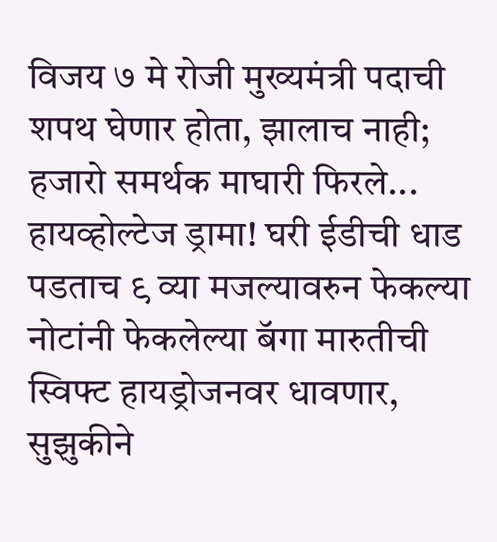विजय ७ मे रोजी मुख्यमंत्री पदाची शपथ घेणार होता, झालाच नाही; हजारो समर्थक माघारी फिरले... हायव्होल्टेज ड्रामा! घरी ईडीची धाड पडताच ९ व्या मजल्यावरुन फेकल्या नोटांनी फेकलेल्या बॅगा मारुतीची स्विफ्ट हायड्रोजनवर धावणार, सुझुकीने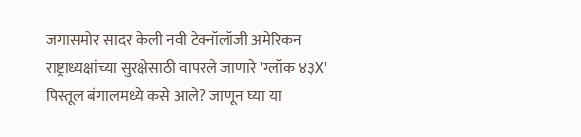जगासमोर सादर केली नवी टेक्नॉलॉजी अमेरिकन राष्ट्राध्यक्षांच्या सुरक्षेसाठी वापरले जाणारे 'ग्लॉक ४३X' पिस्तूल बंगालमध्ये कसे आले? जाणून घ्या या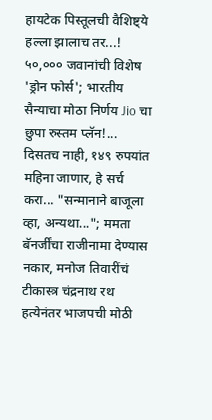हायटेक पिस्तूलची वैशिष्ट्ये हल्ला झालाच तर...! ५०,००० जवानांची विशेष 'ड्रोन फोर्स'; भारतीय सैन्याचा मोठा निर्णय Jio चा छुपा रुस्तम प्लॅन!... दिसतच नाही, १४९ रुपयांत महिना जाणार, हे सर्च करा... "सन्मानाने बाजूला व्हा, अन्यथा..."; ममता बॅनर्जींचा राजीनामा देण्यास नकार, मनोज तिवारींचं टीकास्त्र चंद्रनाथ रथ हत्येनंतर भाजपची मोठी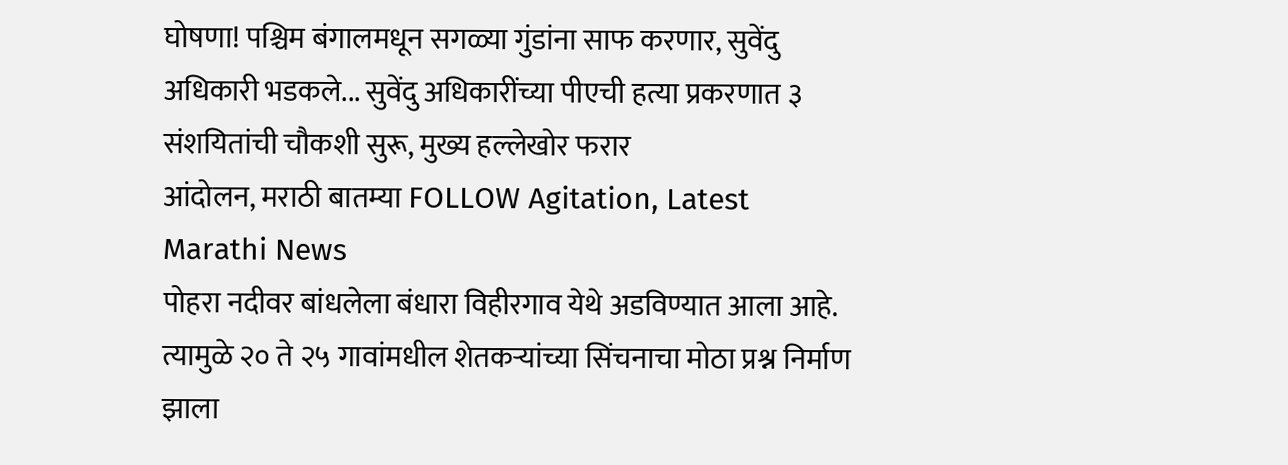घोषणा! पश्चिम बंगालमधून सगळ्या गुंडांना साफ करणार, सुवेंदु अधिकारी भडकले... सुवेंदु अधिकारींच्या पीएची हत्या प्रकरणात ३ संशयितांची चौकशी सुरू, मुख्य हल्लेखोर फरार
आंदोलन, मराठी बातम्या FOLLOW Agitation, Latest Marathi News
पोहरा नदीवर बांधलेला बंधारा विहीरगाव येथे अडविण्यात आला आहे. त्यामुळे २० ते २५ गावांमधील शेतकऱ्यांच्या सिंचनाचा मोठा प्रश्न निर्माण झाला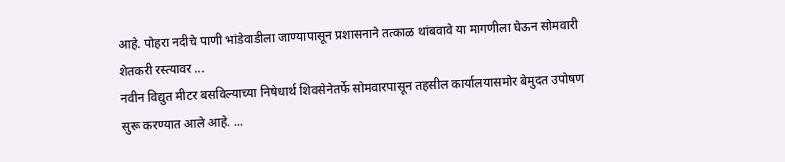आहे. पोहरा नदीचे पाणी भांडेवाडीला जाण्यापासून प्रशासनाने तत्काळ थांबवावे या मागणीला घेऊन सोमवारी शेतकरी रस्त्यावर ...
नवीन विद्युत मीटर बसविल्याच्या निषेधार्थ शिवसेनेतर्फे सोमवारपासून तहसील कार्यालयासमोर बेमुदत उपोषण सुरू करण्यात आले आहे. ...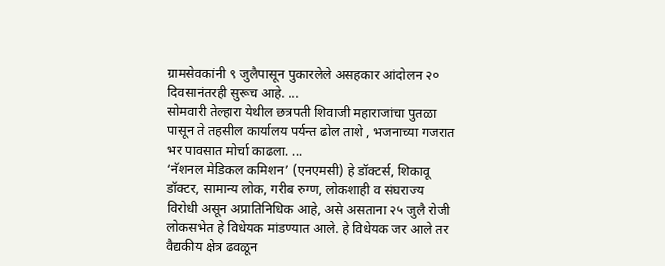ग्रामसेवकांनी ९ जुलैपासून पुकारलेले असहकार आंदोलन २० दिवसानंतरही सुरूच आहे. ...
सोमवारी तेल्हारा येथील छत्रपती शिवाजी महाराजांचा पुतळा पासून ते तहसील कार्यालय पर्यन्त ढोल ताशे , भजनाच्या गजरात भर पावसात मोर्चा काढला. ...
‘नॅशनल मेडिकल कमिशन’ (एनएमसी) हे डॉक्टर्स, शिकावू डॉक्टर, सामान्य लोक, गरीब रुग्ण, लोकशाही व संघराज्य विरोधी असून अप्रातिनिधिक आहे, असे असताना २५ जुलै रोजी लोकसभेत हे विधेयक मांडण्यात आले. हे विधेयक जर आले तर वैद्यकीय क्षेत्र ढवळून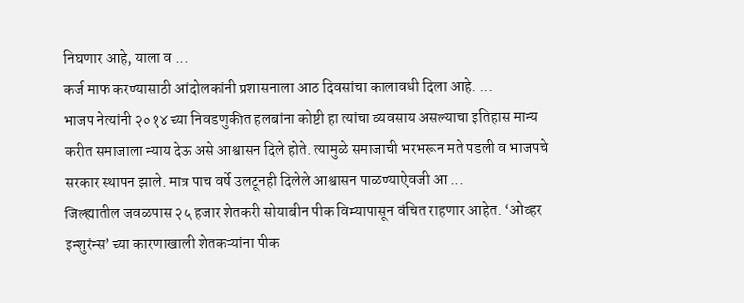निघणार आहे, याला व ...
कर्ज माफ करण्यासाठी आंदोलकांनी प्रशासनाला आठ दिवसांचा कालावधी दिला आहे. ...
भाजप नेत्यांनी २०१४ च्या निवडणुकीत हलबांना कोष्टी हा त्यांचा व्यवसाय असल्याचा इतिहास मान्य करीत समाजाला न्याय देऊ असे आश्वासन दिले होते. त्यामुळे समाजाची भरभरून मते पडली व भाजपचे सरकार स्थापन झाले. मात्र पाच वर्षे उलटूनही दिलेले आश्वासन पाळण्याऐवजी आ ...
जिल्ह्यातील जवळपास २५ हजार शेतकरी सोयाबीन पीक विम्यापासून वंचित राहणार आहेत. ‘ओव्हर इन्शुरंन्स’ च्या कारणाखाली शेतकऱ्यांना पीक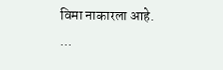विमा नाकारला आहे. ...